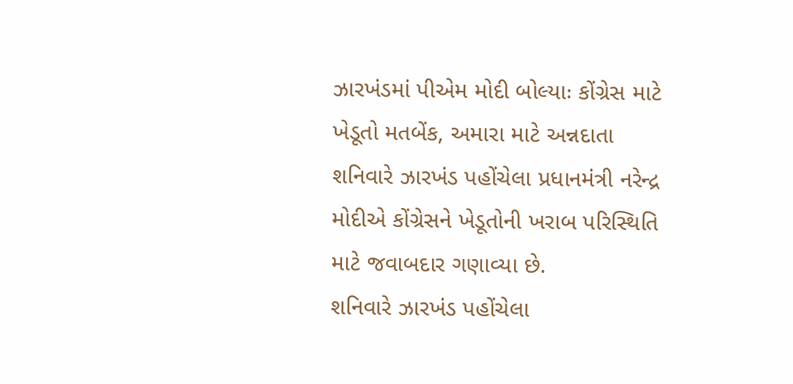ઝારખંડમાં પીએમ મોદી બોલ્યાઃ કોંગ્રેસ માટે ખેડૂતો મતબેંક, અમારા માટે અન્નદાતા
શનિવારે ઝારખંડ પહોંચેલા પ્રધાનમંત્રી નરેન્દ્ર મોદીએ કોંગ્રેસને ખેડૂતોની ખરાબ પરિસ્થિતિ માટે જવાબદાર ગણાવ્યા છે.
શનિવારે ઝારખંડ પહોંચેલા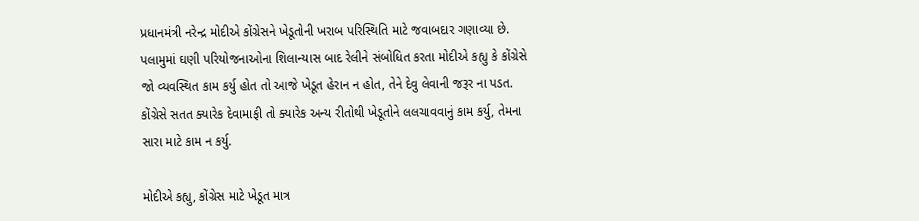પ્રધાનમંત્રી નરેન્દ્ર મોદીએ કોંગ્રેસને ખેડૂતોની ખરાબ પરિસ્થિતિ માટે જવાબદાર ગણાવ્યા છે. પલામુમાં ઘણી પરિયોજનાઓના શિલાન્યાસ બાદ રેલીને સંબોધિત કરતા મોદીએ કહ્યુ કે કોંગ્રેસે જો વ્યવસ્થિત કામ કર્યુ હોત તો આજે ખેડૂત હેરાન ન હોત, તેને દેવુ લેવાની જરૂર ના પડત. કોંગ્રેસે સતત ક્યારેક દેવામાફી તો ક્યારેક અન્ય રીતોથી ખેડૂતોને લલચાવવાનું કામ કર્યુ, તેમના સારા માટે કામ ન કર્યુ.

મોદીએ કહ્યુ, કોંગ્રેસ માટે ખેડૂત માત્ર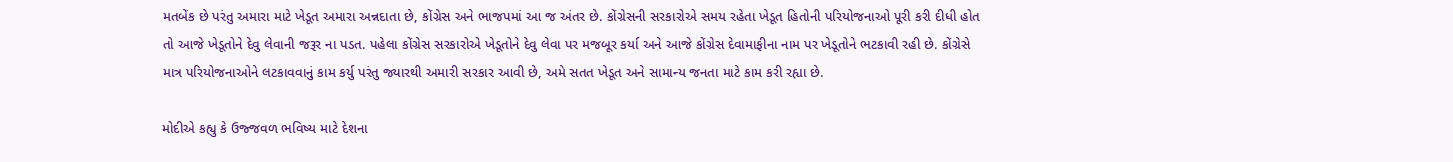મતબેંક છે પરંતુ અમારા માટે ખેડૂત અમારા અન્નદાતા છે, કોંગ્રેસ અને ભાજપમાં આ જ અંતર છે. કોંગ્રેસની સરકારોએ સમય રહેતા ખેડૂત હિતોની પરિયોજનાઓ પૂરી કરી દીધી હોત તો આજે ખેડૂતોને દેવુ લેવાની જરૂર ના પડત. પહેલા કોંગ્રેસ સરકારોએ ખેડૂતોને દેવુ લેવા પર મજબૂર કર્યા અને આજે કોંગ્રેસ દેવામાફીના નામ પર ખેડૂતોને ભટકાવી રહી છે. કોંગ્રેસે માત્ર પરિયોજનાઓને લટકાવવાનું કામ કર્યુ પરંતુ જ્યારથી અમારી સરકાર આવી છે, અમે સતત ખેડૂત અને સામાન્ય જનતા માટે કામ કરી રહ્યા છે.

મોદીએ કહ્યુ કે ઉજ્જવળ ભવિષ્ય માટે દેશના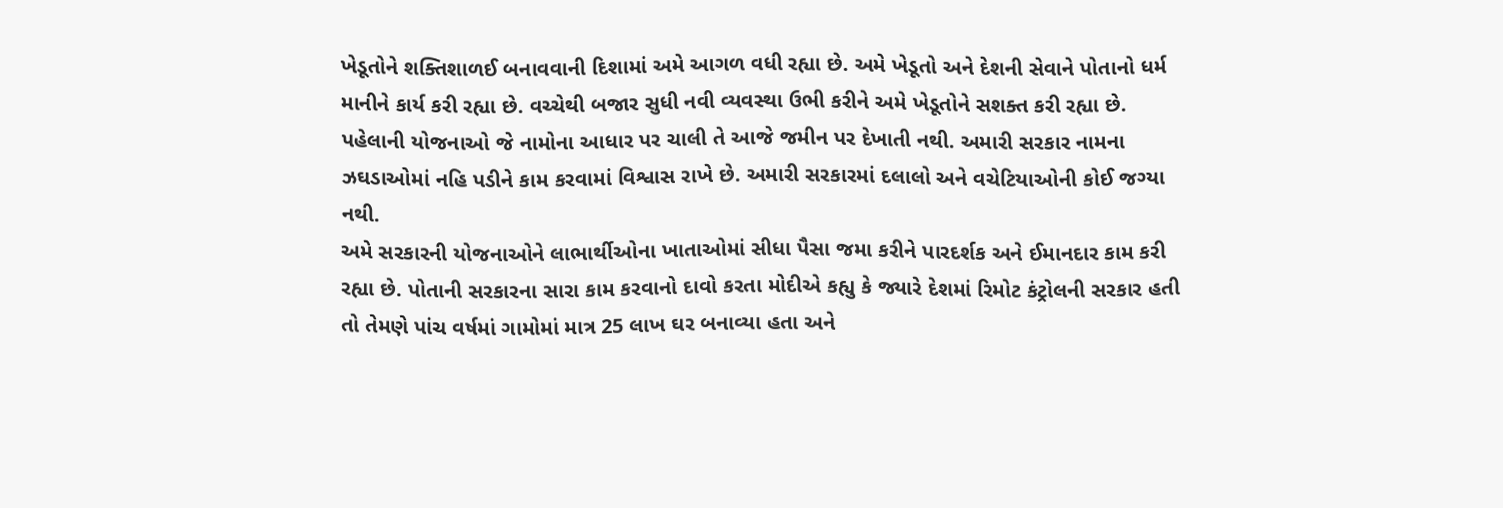ખેડૂતોને શક્તિશાળઈ બનાવવાની દિશામાં અમે આગળ વધી રહ્યા છે. અમે ખેડૂતો અને દેશની સેવાને પોતાનો ધર્મ માનીને કાર્ય કરી રહ્યા છે. વચ્ચેથી બજાર સુધી નવી વ્યવસ્થા ઉભી કરીને અમે ખેડૂતોને સશક્ત કરી રહ્યા છે. પહેલાની યોજનાઓ જે નામોના આધાર પર ચાલી તે આજે જમીન પર દેખાતી નથી. અમારી સરકાર નામના ઝઘડાઓમાં નહિ પડીને કામ કરવામાં વિશ્વાસ રાખે છે. અમારી સરકારમાં દલાલો અને વચેટિયાઓની કોઈ જગ્યા નથી.
અમે સરકારની યોજનાઓને લાભાર્થીઓના ખાતાઓમાં સીધા પૈસા જમા કરીને પારદર્શક અને ઈમાનદાર કામ કરી રહ્યા છે. પોતાની સરકારના સારા કામ કરવાનો દાવો કરતા મોદીએ કહ્યુ કે જ્યારે દેશમાં રિમોટ કંટ્રોલની સરકાર હતી તો તેમણે પાંચ વર્ષમાં ગામોમાં માત્ર 25 લાખ ઘર બનાવ્યા હતા અને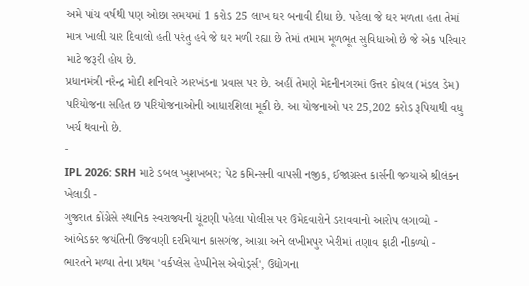અમે પાંચ વર્ષથી પણ ઓછા સમયમાં 1 કરોડ 25 લાખ ઘર બનાવી દીધા છે. પહેલા જે ઘર મળતા હતા તેમાં માત્ર ખાલી ચાર દિવાલો હતી પરંતુ હવે જે ઘર મળી રહ્યા છે તેમાં તમામ મૂળભૂત સુવિધાઓ છે જે એક પરિવાર માટે જરૂરી હોય છે.
પ્રધાનમંત્રી નરેન્દ્ર મોદી શનિવારે ઝારખંડના પ્રવાસ પર છે. અહીં તેમણે મેદનીનગરમાં ઉત્તર કોયલ (મંડલ ડેમ) પરિયોજના સહિત છ પરિયોજનાઓની આધારશિલા મૂકી છે. આ યોજનાઓ પર 25,202 કરોડ રૂપિયાથી વધુ ખર્ચ થવાનો છે.
-
IPL 2026: SRH માટે ડબલ ખુશખબર; પેટ કમિન્સની વાપસી નજીક, ઈજાગ્રસ્ત કાર્સની જગ્યાએ શ્રીલંકન ખેલાડી -
ગુજરાત કોંગ્રેસે સ્થાનિક સ્વરાજ્યની ચૂંટણી પહેલા પોલીસ પર ઉમેદવારોને ડરાવવાનો આરોપ લગાવ્યો -
આંબેડકર જયંતિની ઉજવણી દરમિયાન કાસગંજ, આગ્રા અને લખીમપુર ખેરીમાં તણાવ ફાટી નીકળ્યો -
ભારતને મળ્યા તેના પ્રથમ 'વર્કપ્લેસ હેપ્પીનેસ એવોર્ડ્સ', ઉદ્યોગના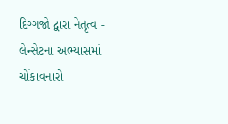દિગ્ગજો દ્વારા નેતૃત્વ -
લેન્સેટના અભ્યાસમાં ચોંકાવનારો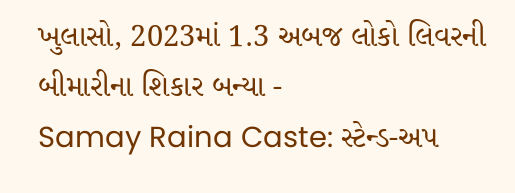ખુલાસો, 2023માં 1.3 અબજ લોકો લિવરની બીમારીના શિકાર બન્યા -
Samay Raina Caste: સ્ટેન્ડ-અપ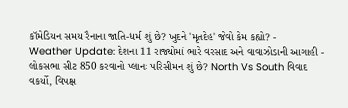કૉમેડિયન સમય રૈનાના જાતિ-ધર્મ શું છે? ખુદને 'મૃતદેહ' જેવો કેમ કહ્યો? -
Weather Update: દેશના 11 રાજ્યોમાં ભારે વરસાદ અને વાવાઝોડાની આગાહી -
લોકસભા સીટ 850 કરવાનો પ્લાનઃ પરિસીમન શું છે? North Vs South વિવાદ વકર્યો, વિપક્ષ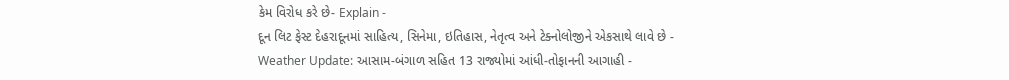કેમ વિરોધ કરે છે- Explain -
દૂન લિટ ફેસ્ટ દેહરાદૂનમાં સાહિત્ય, સિનેમા, ઇતિહાસ, નેતૃત્વ અને ટેક્નોલોજીને એકસાથે લાવે છે -
Weather Update: આસામ-બંગાળ સહિત 13 રાજ્યોમાં આંધી-તોફાનની આગાહી -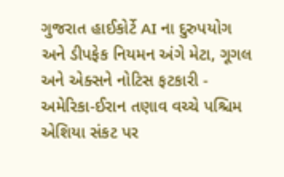ગુજરાત હાઈકોર્ટે AI ના દુરુપયોગ અને ડીપફેક નિયમન અંગે મેટા, ગૂગલ અને એક્સને નોટિસ ફટકારી -
અમેરિકા-ઈરાન તણાવ વચ્ચે પશ્ચિમ એશિયા સંકટ પર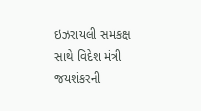ઇઝરાયલી સમકક્ષ સાથે વિદેશ મંત્રી જયશંકરની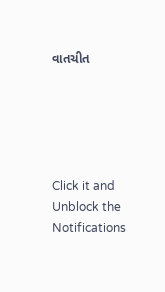વાતચીત





Click it and Unblock the Notifications